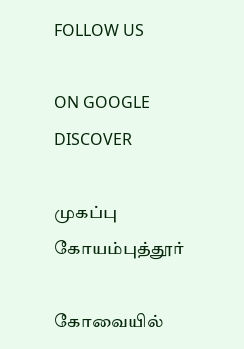FOLLOW US

ON GOOGLE DISCOVER

முகப்பு
கோயம்புத்தூர்

கோவையில்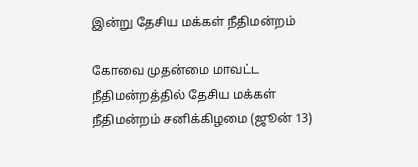இன்று தேசிய மக்கள் நீதிமன்றம்

கோவை முதன்மை மாவட்ட நீதிமன்றத்தில் தேசிய மக்கள் நீதிமன்றம் சனிக்கிழமை (ஜூன் 13)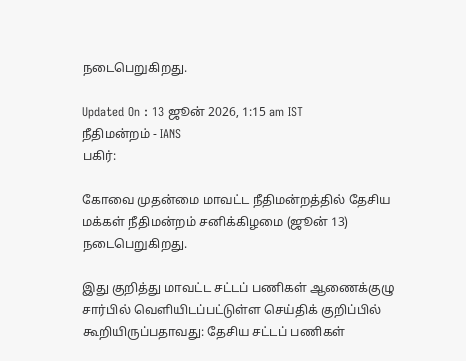நடைபெறுகிறது.

Updated On : 13 ஜூன் 2026, 1:15 am IST
நீதிமன்றம் - IANS
பகிர்:

கோவை முதன்மை மாவட்ட நீதிமன்றத்தில் தேசிய மக்கள் நீதிமன்றம் சனிக்கிழமை (ஜூன் 13) நடைபெறுகிறது.

இது குறித்து மாவட்ட சட்டப் பணிகள் ஆணைக்குழு சார்பில் வெளியிடப்பட்டுள்ள செய்திக் குறிப்பில் கூறியிருப்பதாவது: தேசிய சட்டப் பணிகள்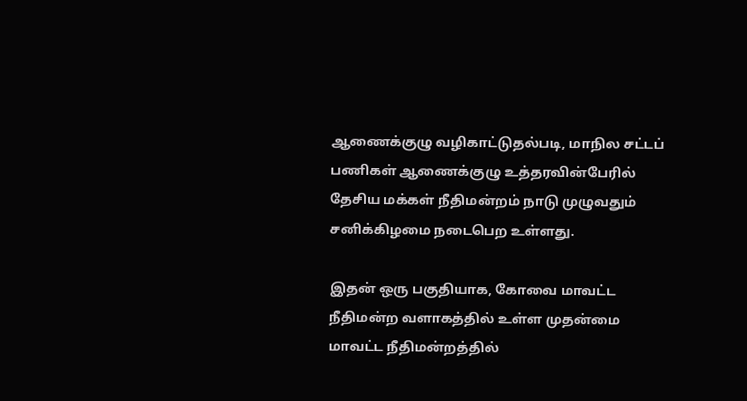ஆணைக்குழு வழிகாட்டுதல்படி, மாநில சட்டப் பணிகள் ஆணைக்குழு உத்தரவின்பேரில் தேசிய மக்கள் நீதிமன்றம் நாடு முழுவதும் சனிக்கிழமை நடைபெற உள்ளது.

இதன் ஒரு பகுதியாக, கோவை மாவட்ட நீதிமன்ற வளாகத்தில் உள்ள முதன்மை மாவட்ட நீதிமன்றத்தில்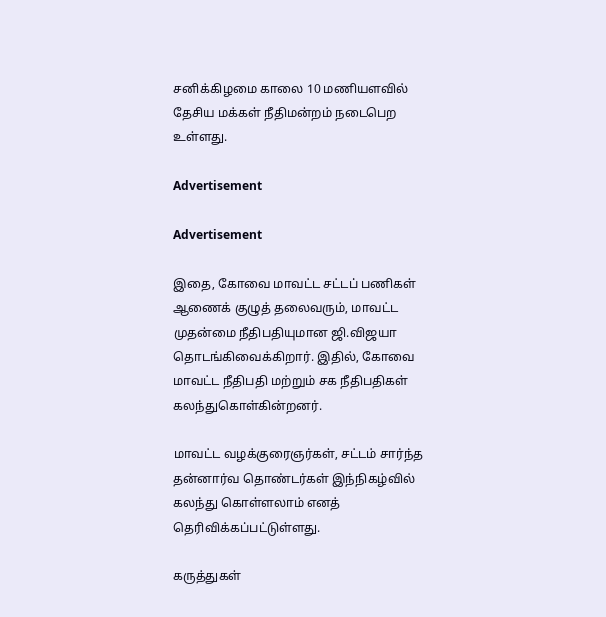சனிக்கிழமை காலை 10 மணியளவில் தேசிய மக்கள் நீதிமன்றம் நடைபெற உள்ளது.

Advertisement

Advertisement

இதை, கோவை மாவட்ட சட்டப் பணிகள் ஆணைக் குழுத் தலைவரும், மாவட்ட முதன்மை நீதிபதியுமான ஜி.விஜயா தொடங்கிவைக்கிறார். இதில், கோவை மாவட்ட நீதிபதி மற்றும் சக நீதிபதிகள் கலந்துகொள்கின்றனர்.

மாவட்ட வழக்குரைஞர்கள், சட்டம் சார்ந்த தன்னார்வ தொண்டர்கள் இந்நிகழ்வில் கலந்து கொள்ளலாம் எனத் தெரிவிக்கப்பட்டுள்ளது.

கருத்துகள்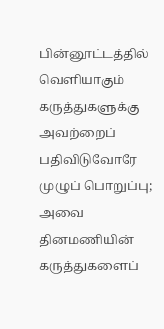பின்னூட்டத்தில் வெளியாகும் கருத்துகளுக்கு அவற்றைப் பதிவிடுவோரே முழுப் பொறுப்பு; அவை தினமணியின் கருத்துகளைப்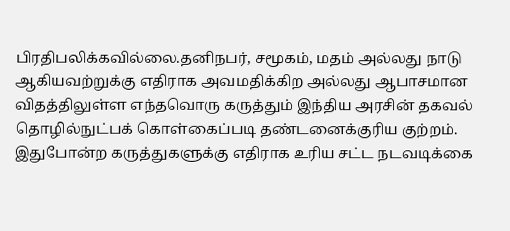பிரதிபலிக்கவில்லை.தனிநபர், சமூகம், மதம் அல்லது நாடு ஆகியவற்றுக்கு எதிராக அவமதிக்கிற அல்லது ஆபாசமான விதத்திலுள்ள எந்தவொரு கருத்தும் இந்திய அரசின் தகவல் தொழில்நுட்பக் கொள்கைப்படி தண்டனைக்குரிய குற்றம். இதுபோன்ற கருத்துகளுக்கு எதிராக உரிய சட்ட நடவடிக்கை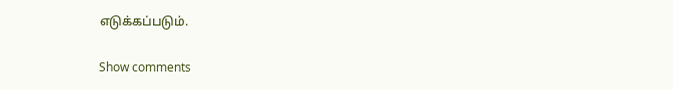எடுக்கப்படும்.

Show comments